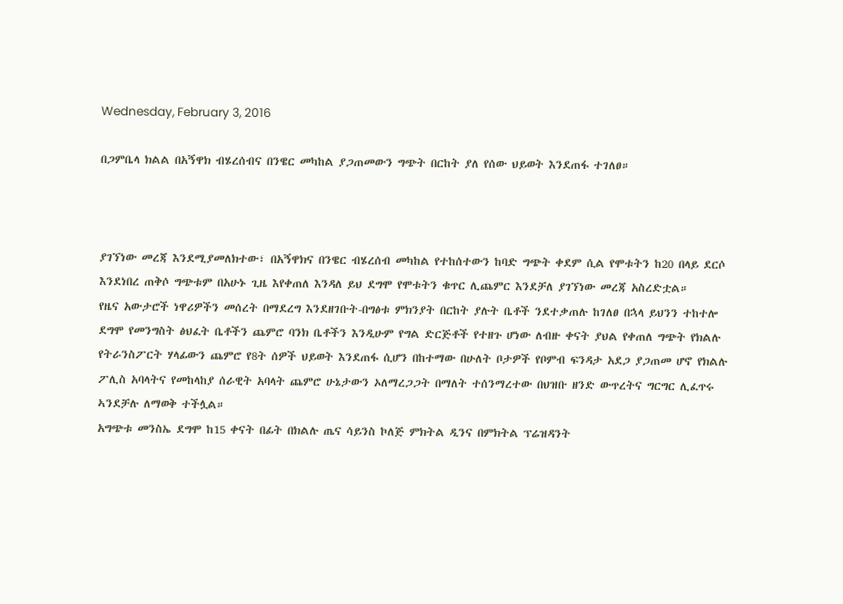Wednesday, February 3, 2016

በጋምቤላ ክልል በአኝዋክ ብሄረሰብና በንዌር መካከል ያጋጠመውን ግጭት በርከት ያለ የሰው ህይወት እንደጠፋ ተገለፀ።



ያገኘነው መረጃ እንደሚያመለክተው፣ በአኝዋክና በንዌር ብሄረሰብ መካከል የተከሰተውን ከባድ ግጭት ቀደም ሲል የሞቱትን ከ20 በላይ ደርሶ እንደነበረ ጠቅሶ ግጭቱም በአሁኑ ጊዜ እየቀጠለ እንዳለ ይህ ደግሞ የሞቱትን ቁጥር ሊጨምር እንደቻለ ያገኘነው መረጃ አስረድቷል።
የዜና አውታሮች ነዋሪዎችን መሰረት በማደረግ እንደዘገቡት-በግፅቱ ምክንያት በርከት ያሉት ቤቶች ንደተቃጠሉ ከገለፀ በኋላ ይህንን ተከተሎ ደግሞ የመንግስት ፅህፈት ቤቶችን ጨምሮ ባንክ ቤቶችን እንዲሁም የግል ድርጅቶች የተዘጉ ሆነው ለብዙ ቀናት ያህል የቀጠለ ግጭት የክልሉ የትራንስፖርት ሃላፊውን ጨምሮ የ8ት ሰዎች ህይወት እንደጠፋ ሲሆን በከተማው በሁለት ቦታዎች የቦምብ ፍንዳታ አደጋ ያጋጠመ ሆኖ የክልሉ ፖሊስ አባላትና የመከላከያ ሰራዊት አባላት ጨምሮ ሁኔታውን ኦለማረጋጋት በማለት ተሰንማረተው በህዝቡ ዘንድ ውጥረትና ግርግር ሊፈጥሩ ኣንደቻሉ ለማወቅ ተችሏል።
አግጭቱ መንስኤ ደግሞ ከ15 ቀናት በፊት በክልሉ ጤና ሳይንስ ኮለጅ ምክትል ዲንና በምክትል ፕሬዝዳንት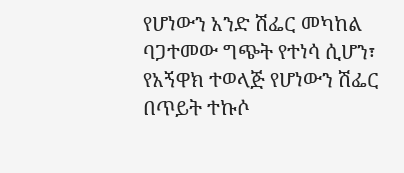የሆነውን አንድ ሽፌር መካከል  ባጋተመው ግጭት የተነሳ ሲሆን፣ የአኝዋክ ተወላጅ የሆነውን ሽፌር በጥይት ተኩሶ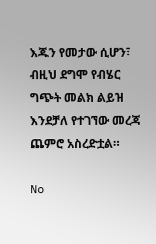እጁን የመታው ሲሆን፣ ብዚህ ደግሞ የብሄር ግጭት መልክ ልይዝ እንደቻለ የተገኘው መረጃ ጨምሮ አስረድቷል።

No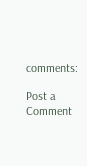comments:

Post a Comment